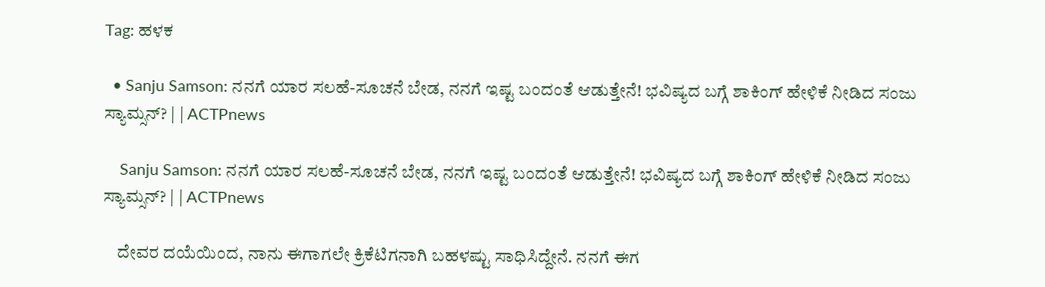Tag: ಹಳಕ

  • Sanju Samson: ನನಗೆ ಯಾರ ಸಲಹೆ-ಸೂಚನೆ ಬೇಡ, ನನಗೆ ಇಷ್ಟ ಬಂದಂತೆ ಆಡುತ್ತೇನೆ! ಭವಿಷ್ಯದ ಬಗ್ಗೆ ಶಾಕಿಂಗ್ ಹೇಳಿಕೆ ನೀಡಿದ ಸಂಜು ಸ್ಯಾಮ್ಸನ್? | | ACTPnews

    Sanju Samson: ನನಗೆ ಯಾರ ಸಲಹೆ-ಸೂಚನೆ ಬೇಡ, ನನಗೆ ಇಷ್ಟ ಬಂದಂತೆ ಆಡುತ್ತೇನೆ! ಭವಿಷ್ಯದ ಬಗ್ಗೆ ಶಾಕಿಂಗ್ ಹೇಳಿಕೆ ನೀಡಿದ ಸಂಜು ಸ್ಯಾಮ್ಸನ್? | | ACTPnews

    ದೇವರ ದಯೆಯಿಂದ, ನಾನು ಈಗಾಗಲೇ ಕ್ರಿಕೆಟಿಗನಾಗಿ ಬಹಳಷ್ಟು ಸಾಧಿಸಿದ್ದೇನೆ. ನನಗೆ ಈಗ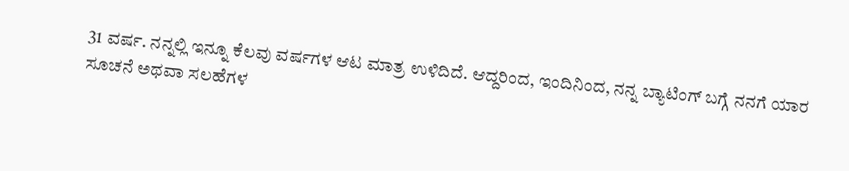31 ವರ್ಷ. ನನ್ನಲ್ಲಿ ಇನ್ನೂ ಕೆಲವು ವರ್ಷಗಳ ಆಟ ಮಾತ್ರ ಉಳಿದಿದೆ. ಆದ್ದರಿಂದ, ಇಂದಿನಿಂದ, ನನ್ನ ಬ್ಯಾಟಿಂಗ್ ಬಗ್ಗೆ ನನಗೆ ಯಾರ ಸೂಚನೆ ಅಥವಾ ಸಲಹೆಗಳ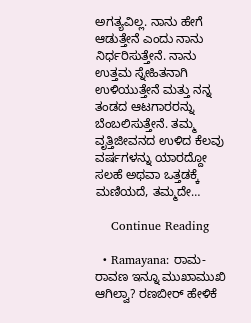ಅಗತ್ಯವಿಲ್ಲ. ನಾನು ಹೇಗೆ ಆಡುತ್ತೇನೆ ಎಂದು ನಾನು ನಿರ್ಧರಿಸುತ್ತೇನೆ. ನಾನು ಉತ್ತಮ ಸ್ನೇಹಿತನಾಗಿ ಉಳಿಯುತ್ತೇನೆ ಮತ್ತು ನನ್ನ ತಂಡದ ಆಟಗಾರರನ್ನು ಬೆಂಬಲಿಸುತ್ತೇನೆ. ತಮ್ಮ ವೃತ್ತಿಜೀವನದ ಉಳಿದ ಕೆಲವು ವರ್ಷಗಳನ್ನು ಯಾರದ್ದೋ ಸಲಹೆ ಅಥವಾ ಒತ್ತಡಕ್ಕೆ ಮಣಿಯದೆ, ತಮ್ಮದೇ…

    Continue Reading

  • Ramayana: ರಾಮ-ರಾವಣ ಇನ್ನೂ ಮುಖಾಮುಖಿ ಆಗಿಲ್ವಾ? ರಣಬೀರ್ ಹೇಳಿಕೆ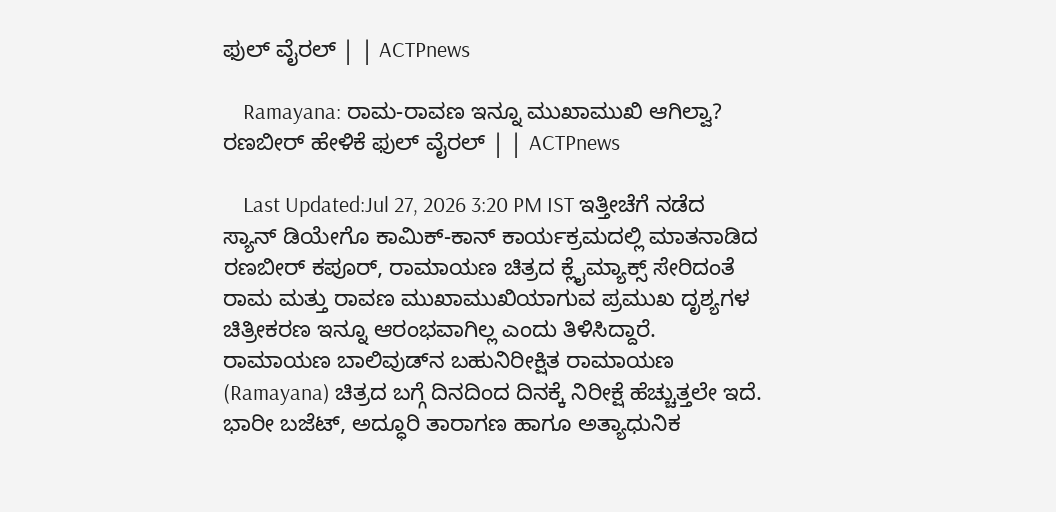ಫುಲ್ ವೈರಲ್ | | ACTPnews

    Ramayana: ರಾಮ-ರಾವಣ ಇನ್ನೂ ಮುಖಾಮುಖಿ ಆಗಿಲ್ವಾ? ರಣಬೀರ್ ಹೇಳಿಕೆ ಫುಲ್ ವೈರಲ್ | | ACTPnews

    Last Updated:Jul 27, 2026 3:20 PM IST ಇತ್ತೀಚೆಗೆ ನಡೆದ ಸ್ಯಾನ್ ಡಿಯೇಗೊ ಕಾಮಿಕ್-ಕಾನ್ ಕಾರ್ಯಕ್ರಮದಲ್ಲಿ ಮಾತನಾಡಿದ ರಣಬೀರ್ ಕಪೂರ್, ರಾಮಾಯಣ ಚಿತ್ರದ ಕ್ಲೈಮ್ಯಾಕ್ಸ್ ಸೇರಿದಂತೆ ರಾಮ ಮತ್ತು ರಾವಣ ಮುಖಾಮುಖಿಯಾಗುವ ಪ್ರಮುಖ ದೃಶ್ಯಗಳ ಚಿತ್ರೀಕರಣ ಇನ್ನೂ ಆರಂಭವಾಗಿಲ್ಲ ಎಂದು ತಿಳಿಸಿದ್ದಾರೆ. ರಾಮಾಯಣ ಬಾಲಿವುಡ್‌ನ ಬಹುನಿರೀಕ್ಷಿತ ರಾಮಾಯಣ (Ramayana) ಚಿತ್ರದ ಬಗ್ಗೆ ದಿನದಿಂದ ದಿನಕ್ಕೆ ನಿರೀಕ್ಷೆ ಹೆಚ್ಚುತ್ತಲೇ ಇದೆ. ಭಾರೀ ಬಜೆಟ್, ಅದ್ಧೂರಿ ತಾರಾಗಣ ಹಾಗೂ ಅತ್ಯಾಧುನಿಕ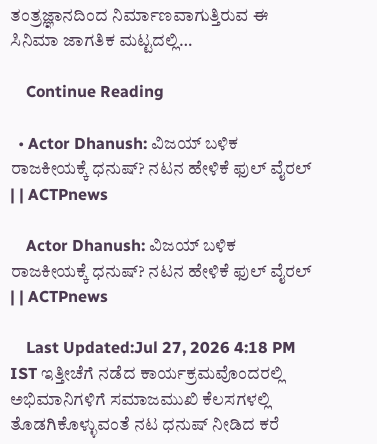ತಂತ್ರಜ್ಞಾನದಿಂದ ನಿರ್ಮಾಣವಾಗುತ್ತಿರುವ ಈ ಸಿನಿಮಾ ಜಾಗತಿಕ ಮಟ್ಟದಲ್ಲಿ…

    Continue Reading

  • Actor Dhanush: ವಿಜಯ್ ಬಳಿಕ ರಾಜಕೀಯಕ್ಕೆ ಧನುಷ್? ನಟನ ಹೇಳಿಕೆ ಫುಲ್ ವೈರಲ್ | | ACTPnews

    Actor Dhanush: ವಿಜಯ್ ಬಳಿಕ ರಾಜಕೀಯಕ್ಕೆ ಧನುಷ್? ನಟನ ಹೇಳಿಕೆ ಫುಲ್ ವೈರಲ್ | | ACTPnews

    Last Updated:Jul 27, 2026 4:18 PM IST ಇತ್ತೀಚೆಗೆ ನಡೆದ ಕಾರ್ಯಕ್ರಮವೊಂದರಲ್ಲಿ ಅಭಿಮಾನಿಗಳಿಗೆ ಸಮಾಜಮುಖಿ ಕೆಲಸಗಳಲ್ಲಿ ತೊಡಗಿಕೊಳ್ಳುವಂತೆ ನಟ ಧನುಷ್ ನೀಡಿದ ಕರೆ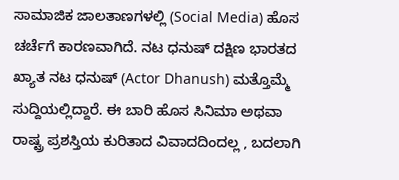ಸಾಮಾಜಿಕ ಜಾಲತಾಣಗಳಲ್ಲಿ (Social Media) ಹೊಸ ಚರ್ಚೆಗೆ ಕಾರಣವಾಗಿದೆ. ನಟ ಧನುಷ್ ದಕ್ಷಿಣ ಭಾರತದ ಖ್ಯಾತ ನಟ ಧನುಷ್ (Actor Dhanush) ಮತ್ತೊಮ್ಮೆ ಸುದ್ದಿಯಲ್ಲಿದ್ದಾರೆ. ಈ ಬಾರಿ ಹೊಸ ಸಿನಿಮಾ ಅಥವಾ ರಾಷ್ಟ್ರ ಪ್ರಶಸ್ತಿಯ ಕುರಿತಾದ ವಿವಾದದಿಂದಲ್ಲ , ಬದಲಾಗಿ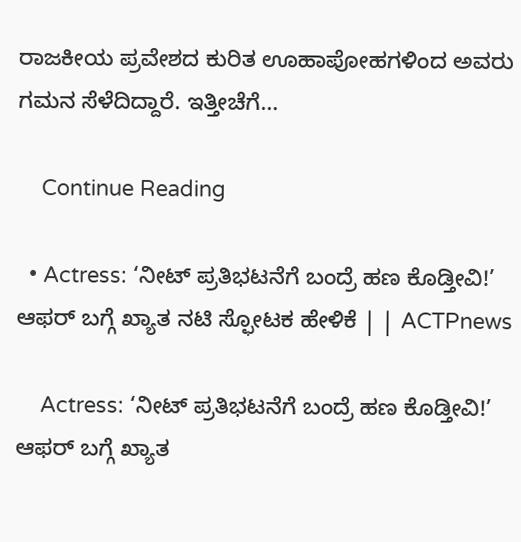ರಾಜಕೀಯ ಪ್ರವೇಶದ ಕುರಿತ ಊಹಾಪೋಹಗಳಿಂದ ಅವರು ಗಮನ ಸೆಳೆದಿದ್ದಾರೆ. ಇತ್ತೀಚೆಗೆ…

    Continue Reading

  • Actress: ‘ನೀಟ್ ಪ್ರತಿಭಟನೆಗೆ ಬಂದ್ರೆ ಹಣ ಕೊಡ್ತೀವಿ!’ ಆಫರ್‌ ಬಗ್ಗೆ ಖ್ಯಾತ ನಟಿ ಸ್ಫೋಟಕ ಹೇಳಿಕೆ | | ACTPnews

    Actress: ‘ನೀಟ್ ಪ್ರತಿಭಟನೆಗೆ ಬಂದ್ರೆ ಹಣ ಕೊಡ್ತೀವಿ!’ ಆಫರ್‌ ಬಗ್ಗೆ ಖ್ಯಾತ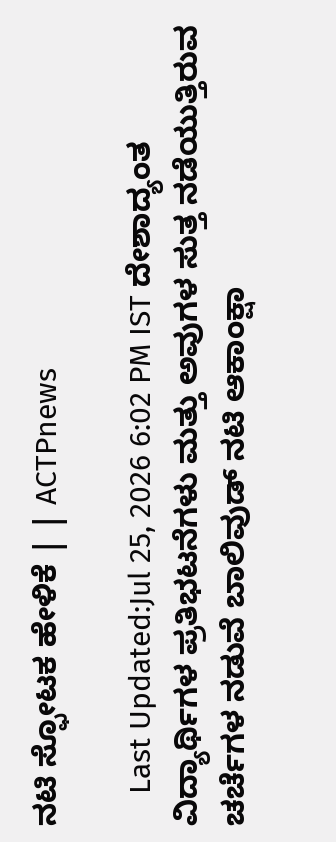ನಟಿ ಸ್ಫೋಟಕ ಹೇಳಿಕೆ | | ACTPnews

    Last Updated:Jul 25, 2026 6:02 PM IST ದೇಶಾದ್ಯಂತ ವಿದ್ಯಾರ್ಥಿಗಳ ಪ್ರತಿಭಟನೆಗಳು ಮತ್ತು ಅವುಗಳ ಸುತ್ತ ನಡೆಯುತ್ತಿರುವ ಚರ್ಚೆಗಳ ನಡುವೆ ಬಾಲಿವುಡ್ ನಟಿ ಆಕಾಂಕ್ಷಾ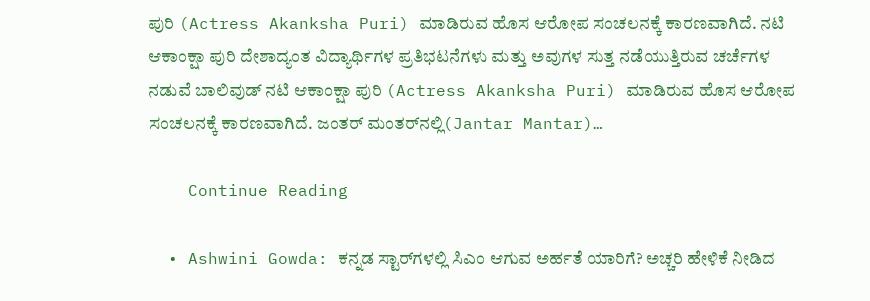ಪುರಿ (Actress Akanksha Puri) ಮಾಡಿರುವ ಹೊಸ ಆರೋಪ ಸಂಚಲನಕ್ಕೆ ಕಾರಣವಾಗಿದೆ. ನಟಿ ಆಕಾಂಕ್ಷಾ ಪುರಿ ದೇಶಾದ್ಯಂತ ವಿದ್ಯಾರ್ಥಿಗಳ ಪ್ರತಿಭಟನೆಗಳು ಮತ್ತು ಅವುಗಳ ಸುತ್ತ ನಡೆಯುತ್ತಿರುವ ಚರ್ಚೆಗಳ ನಡುವೆ ಬಾಲಿವುಡ್ ನಟಿ ಆಕಾಂಕ್ಷಾ ಪುರಿ (Actress Akanksha Puri) ಮಾಡಿರುವ ಹೊಸ ಆರೋಪ ಸಂಚಲನಕ್ಕೆ ಕಾರಣವಾಗಿದೆ. ಜಂತರ್ ಮಂತರ್‌ನಲ್ಲಿ(Jantar Mantar)…

    Continue Reading

  • Ashwini Gowda: ಕನ್ನಡ ಸ್ಟಾರ್‌ಗಳಲ್ಲಿ ಸಿಎಂ ಆಗುವ ಅರ್ಹತೆ ಯಾರಿಗೆ? ಅಚ್ಚರಿ ಹೇಳಿಕೆ ನೀಡಿದ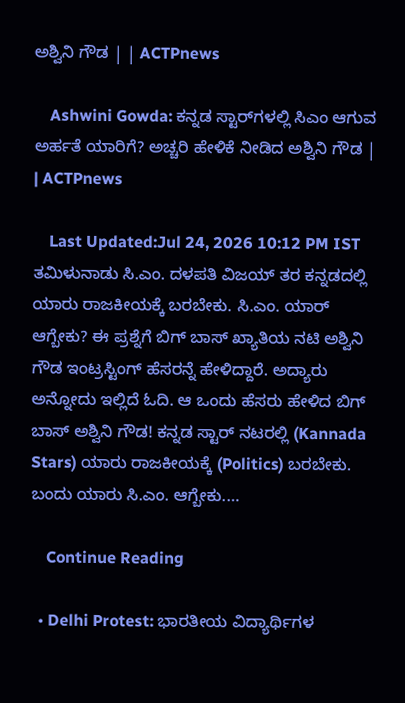ಅಶ್ವಿನಿ ಗೌಡ | | ACTPnews

    Ashwini Gowda: ಕನ್ನಡ ಸ್ಟಾರ್‌ಗಳಲ್ಲಿ ಸಿಎಂ ಆಗುವ ಅರ್ಹತೆ ಯಾರಿಗೆ? ಅಚ್ಚರಿ ಹೇಳಿಕೆ ನೀಡಿದ ಅಶ್ವಿನಿ ಗೌಡ | | ACTPnews

    Last Updated:Jul 24, 2026 10:12 PM IST ತಮಿಳುನಾಡು ಸಿ.ಎಂ. ದಳಪತಿ ವಿಜಯ್ ತರ ಕನ್ನಡದಲ್ಲಿ ಯಾರು ರಾಜಕೀಯಕ್ಕೆ ಬರಬೇಕು. ಸಿ.ಎಂ. ಯಾರ್ ಆಗ್ಬೇಕು? ಈ ಪ್ರಶ್ನೆಗೆ ಬಿಗ್ ಬಾಸ್ ಖ್ಯಾತಿಯ ನಟಿ ಅಶ್ವಿನಿ ಗೌಡ ಇಂಟ್ರಸ್ಟಿಂಗ್ ಹೆಸರನ್ನೆ ಹೇಳಿದ್ದಾರೆ. ಅದ್ಯಾರು ಅನ್ನೋದು ಇಲ್ಲಿದೆ ಓದಿ. ಆ ಒಂದು ಹೆಸರು ಹೇಳಿದ ಬಿಗ್ ಬಾಸ್ ಅಶ್ವಿನಿ ಗೌಡ! ಕನ್ನಡ ಸ್ಟಾರ್ ನಟರಲ್ಲಿ (Kannada Stars) ಯಾರು ರಾಜಕೀಯಕ್ಕೆ (Politics) ಬರಬೇಕು. ಬಂದು ಯಾರು ಸಿ.ಎಂ. ಆಗ್ಬೇಕು.…

    Continue Reading

  • Delhi Protest: ಭಾರತೀಯ ವಿದ್ಯಾರ್ಥಿಗಳ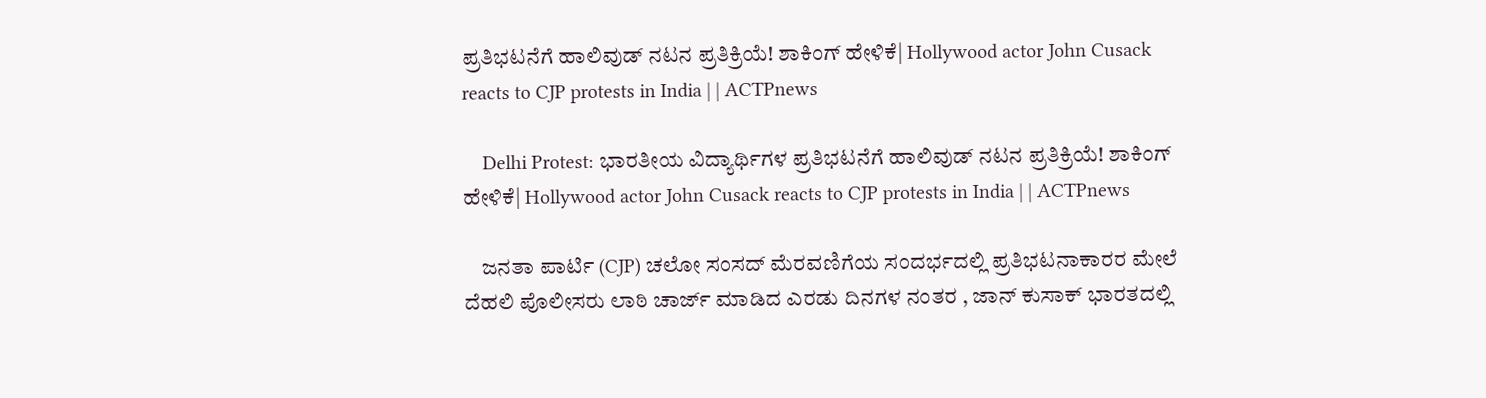ಪ್ರತಿಭಟನೆಗೆ ಹಾಲಿವುಡ್ ನಟನ ಪ್ರತಿಕ್ರಿಯೆ! ಶಾಕಿಂಗ್ ಹೇಳಿಕೆ| Hollywood actor John Cusack reacts to CJP protests in India | | ACTPnews

    Delhi Protest: ಭಾರತೀಯ ವಿದ್ಯಾರ್ಥಿಗಳ ಪ್ರತಿಭಟನೆಗೆ ಹಾಲಿವುಡ್ ನಟನ ಪ್ರತಿಕ್ರಿಯೆ! ಶಾಕಿಂಗ್ ಹೇಳಿಕೆ| Hollywood actor John Cusack reacts to CJP protests in India | | ACTPnews

    ಜನತಾ ಪಾರ್ಟಿ (CJP) ಚಲೋ ಸಂಸದ್ ಮೆರವಣಿಗೆಯ ಸಂದರ್ಭದಲ್ಲಿ ಪ್ರತಿಭಟನಾಕಾರರ ಮೇಲೆ ದೆಹಲಿ ಪೊಲೀಸರು ಲಾಠಿ ಚಾರ್ಜ್ ಮಾಡಿದ ಎರಡು ದಿನಗಳ ನಂತರ , ಜಾನ್ ಕುಸಾಕ್ ಭಾರತದಲ್ಲಿ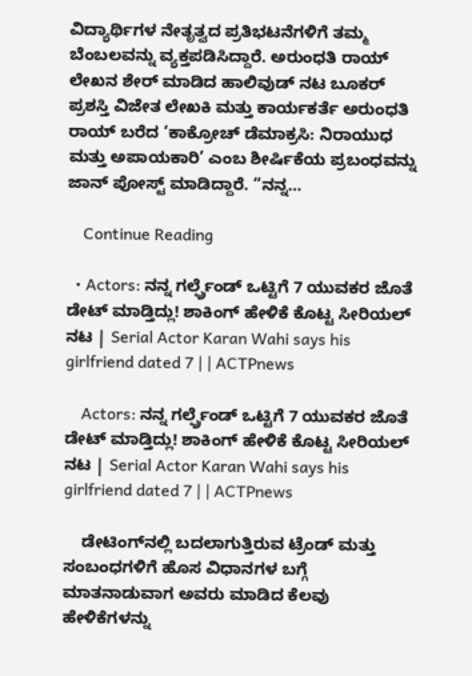ವಿದ್ಯಾರ್ಥಿಗಳ ನೇತೃತ್ವದ ಪ್ರತಿಭಟನೆಗಳಿಗೆ ತಮ್ಮ ಬೆಂಬಲವನ್ನು ವ್ಯಕ್ತಪಡಿಸಿದ್ದಾರೆ. ಅರುಂಧತಿ ರಾಯ್ ಲೇಖನ ಶೇರ್ ಮಾಡಿದ ಹಾಲಿವುಡ್ ನಟ ಬೂಕರ್ ಪ್ರಶಸ್ತಿ ವಿಜೇತ ಲೇಖಕಿ ಮತ್ತು ಕಾರ್ಯಕರ್ತೆ ಅರುಂಧತಿ ರಾಯ್ ಬರೆದ ‘ಕಾಕ್ರೋಚ್ ಡೆಮಾಕ್ರಸಿ: ನಿರಾಯುಧ ಮತ್ತು ಅಪಾಯಕಾರಿ’ ಎಂಬ ಶೀರ್ಷಿಕೆಯ ಪ್ರಬಂಧವನ್ನು ಜಾನ್ ಪೋಸ್ಟ್ ಮಾಡಿದ್ದಾರೆ. “ನನ್ನ…

    Continue Reading

  • Actors: ನನ್ನ ಗರ್ಲ್ಫ್ರೆಂಡ್ ಒಟ್ಟಿಗೆ 7 ಯುವಕರ ಜೊತೆ ಡೇಟ್ ಮಾಡ್ತಿದ್ಲು! ಶಾಕಿಂಗ್ ಹೇಳಿಕೆ ಕೊಟ್ಟ ಸೀರಿಯಲ್ ನಟ | Serial Actor Karan Wahi says his girlfriend dated 7 | | ACTPnews

    Actors: ನನ್ನ ಗರ್ಲ್ಫ್ರೆಂಡ್ ಒಟ್ಟಿಗೆ 7 ಯುವಕರ ಜೊತೆ ಡೇಟ್ ಮಾಡ್ತಿದ್ಲು! ಶಾಕಿಂಗ್ ಹೇಳಿಕೆ ಕೊಟ್ಟ ಸೀರಿಯಲ್ ನಟ | Serial Actor Karan Wahi says his girlfriend dated 7 | | ACTPnews

    ಡೇಟಿಂಗ್‌ನಲ್ಲಿ ಬದಲಾಗುತ್ತಿರುವ ಟ್ರೆಂಡ್ ಮತ್ತು ಸಂಬಂಧಗಳಿಗೆ ಹೊಸ ವಿಧಾನಗಳ ಬಗ್ಗೆ ಮಾತನಾಡುವಾಗ ಅವರು ಮಾಡಿದ ಕೆಲವು ಹೇಳಿಕೆಗಳನ್ನು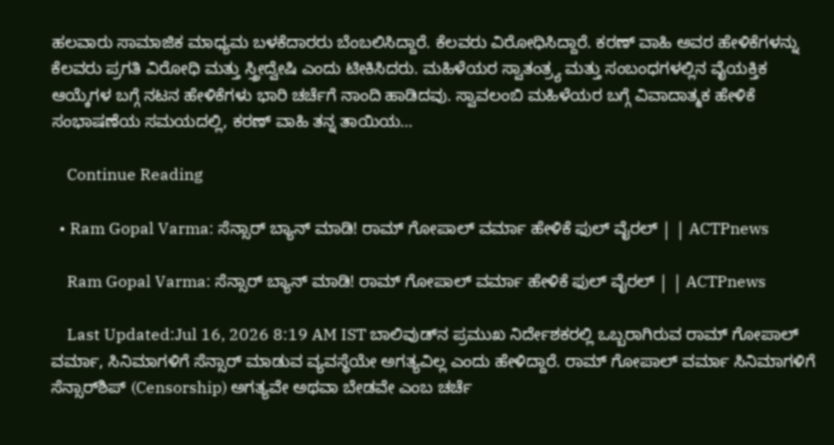ಹಲವಾರು ಸಾಮಾಜಿಕ ಮಾಧ್ಯಮ ಬಳಕೆದಾರರು ಬೆಂಬಲಿಸಿದ್ದಾರೆ. ಕೆಲವರು ವಿರೋಧಿಸಿದ್ದಾರೆ. ಕರಣ್ ವಾಹಿ ಅವರ ಹೇಳಿಕೆಗಳನ್ನು ಕೆಲವರು ಪ್ರಗತಿ ವಿರೋಧಿ ಮತ್ತು ಸ್ತ್ರೀದ್ವೇಷಿ ಎಂದು ಟೀಕಿಸಿದರು. ಮಹಿಳೆಯರ ಸ್ವಾತಂತ್ರ್ಯ ಮತ್ತು ಸಂಬಂಧಗಳಲ್ಲಿನ ವೈಯಕ್ತಿಕ ಆಯ್ಕೆಗಳ ಬಗ್ಗೆ ನಟನ ಹೇಳಿಕೆಗಳು ಭಾರಿ ಚರ್ಚೆಗೆ ನಾಂದಿ ಹಾಡಿದವು. ಸ್ವಾವಲಂಬಿ ಮಹಿಳೆಯರ ಬಗ್ಗೆ ವಿವಾದಾತ್ಮಕ ಹೇಳಿಕೆ ಸಂಭಾಷಣೆಯ ಸಮಯದಲ್ಲಿ, ಕರಣ್ ವಾಹಿ ತನ್ನ ತಾಯಿಯ…

    Continue Reading

  • Ram Gopal Varma: ಸೆನ್ಸಾರ್ ಬ್ಯಾನ್ ಮಾಡಿ! ರಾಮ್ ಗೋಪಾಲ್ ವರ್ಮಾ ಹೇಳಿಕೆ ಫುಲ್ ವೈರಲ್ | | ACTPnews

    Ram Gopal Varma: ಸೆನ್ಸಾರ್ ಬ್ಯಾನ್ ಮಾಡಿ! ರಾಮ್ ಗೋಪಾಲ್ ವರ್ಮಾ ಹೇಳಿಕೆ ಫುಲ್ ವೈರಲ್ | | ACTPnews

    Last Updated:Jul 16, 2026 8:19 AM IST ಬಾಲಿವುಡ್‌ನ ಪ್ರಮುಖ ನಿರ್ದೇಶಕರಲ್ಲಿ ಒಬ್ಬರಾಗಿರುವ ರಾಮ್ ಗೋಪಾಲ್ ವರ್ಮಾ, ಸಿನಿಮಾಗಳಿಗೆ ಸೆನ್ಸಾರ್ ಮಾಡುವ ವ್ಯವಸ್ಥೆಯೇ ಅಗತ್ಯವಿಲ್ಲ ಎಂದು ಹೇಳಿದ್ದಾರೆ. ರಾಮ್ ಗೋಪಾಲ್ ವರ್ಮಾ ಸಿನಿಮಾಗಳಿಗೆ ಸೆನ್ಸಾರ್‌ಶಿಪ್ (Censorship) ಅಗತ್ಯವೇ ಅಥವಾ ಬೇಡವೇ ಎಂಬ ಚರ್ಚೆ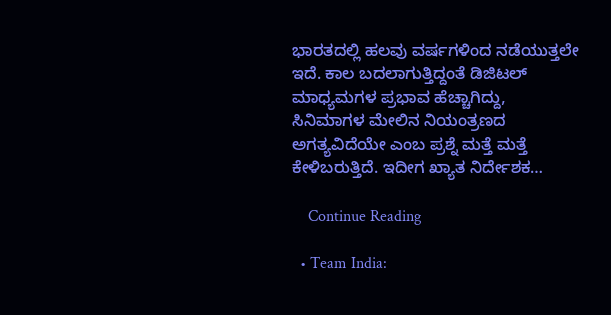ಭಾರತದಲ್ಲಿ ಹಲವು ವರ್ಷಗಳಿಂದ ನಡೆಯುತ್ತಲೇ ಇದೆ. ಕಾಲ ಬದಲಾಗುತ್ತಿದ್ದಂತೆ ಡಿಜಿಟಲ್ ಮಾಧ್ಯಮಗಳ ಪ್ರಭಾವ ಹೆಚ್ಚಾಗಿದ್ದು, ಸಿನಿಮಾಗಳ ಮೇಲಿನ ನಿಯಂತ್ರಣದ ಅಗತ್ಯವಿದೆಯೇ ಎಂಬ ಪ್ರಶ್ನೆ ಮತ್ತೆ ಮತ್ತೆ ಕೇಳಿಬರುತ್ತಿದೆ. ಇದೀಗ ಖ್ಯಾತ ನಿರ್ದೇಶಕ…

    Continue Reading

  • Team India: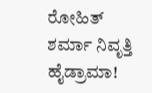ರೋಹಿತ್ ಶರ್ಮಾ ನಿವೃತ್ತಿ ಹೈಡ್ರಾಮಾ!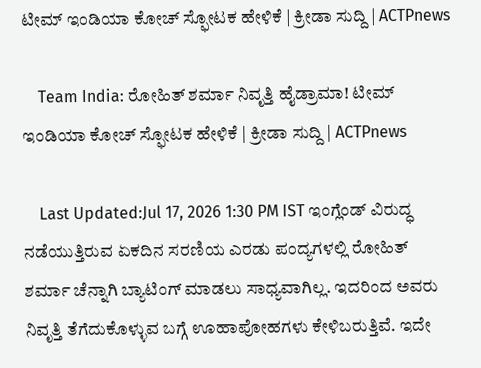ಟೀಮ್ ಇಂಡಿಯಾ ಕೋಚ್ ಸ್ಫೋಟಕ ಹೇಳಿಕೆ | ಕ್ರೀಡಾ ಸುದ್ದಿ | ACTPnews

    Team India: ರೋಹಿತ್ ಶರ್ಮಾ ನಿವೃತ್ತಿ ಹೈಡ್ರಾಮಾ! ಟೀಮ್ ಇಂಡಿಯಾ ಕೋಚ್ ಸ್ಫೋಟಕ ಹೇಳಿಕೆ | ಕ್ರೀಡಾ ಸುದ್ದಿ | ACTPnews

    Last Updated:Jul 17, 2026 1:30 PM IST ಇಂಗ್ಲೆಂಡ್ ವಿರುದ್ಧ ನಡೆಯುತ್ತಿರುವ ಏಕದಿನ ಸರಣಿಯ ಎರಡು ಪಂದ್ಯಗಳಲ್ಲಿ ರೋಹಿತ್ ಶರ್ಮಾ ಚೆನ್ನಾಗಿ ಬ್ಯಾಟಿಂಗ್ ಮಾಡಲು ಸಾಧ್ಯವಾಗಿಲ್ಲ. ಇದರಿಂದ ಅವರು ನಿವೃತ್ತಿ ತೆಗೆದುಕೊಳ್ಳುವ ಬಗ್ಗೆ ಊಹಾಪೋಹಗಳು ಕೇಳಿಬರುತ್ತಿವೆ. ಇದೇ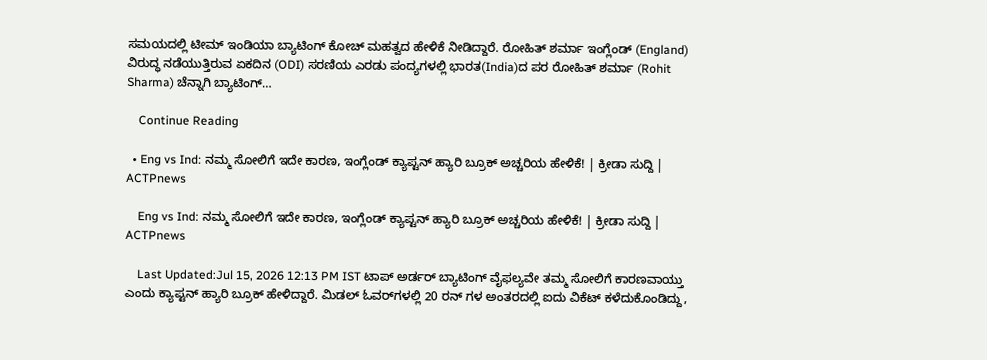ಸಮಯದಲ್ಲಿ ಟೀಮ್ ಇಂಡಿಯಾ ಬ್ಯಾಟಿಂಗ್ ಕೋಚ್ ಮಹತ್ವದ ಹೇಳಿಕೆ ನೀಡಿದ್ದಾರೆ. ರೋಹಿತ್ ಶರ್ಮಾ ಇಂಗ್ಲೆಂಡ್ (England) ವಿರುದ್ಧ ನಡೆಯುತ್ತಿರುವ ಏಕದಿನ (ODI) ಸರಣಿಯ ಎರಡು ಪಂದ್ಯಗಳಲ್ಲಿ ಭಾರತ(India)ದ ಪರ ರೋಹಿತ್ ಶರ್ಮಾ (Rohit Sharma) ಚೆನ್ನಾಗಿ ಬ್ಯಾಟಿಂಗ್…

    Continue Reading

  • Eng vs Ind: ನಮ್ಮ ಸೋಲಿಗೆ ಇದೇ ಕಾರಣ, ಇಂಗ್ಲೆಂಡ್ ಕ್ಯಾಪ್ಟನ್ ಹ್ಯಾರಿ ಬ್ರೂಕ್ ಅಚ್ಚರಿಯ ಹೇಳಿಕೆ! | ಕ್ರೀಡಾ ಸುದ್ದಿ | ACTPnews

    Eng vs Ind: ನಮ್ಮ ಸೋಲಿಗೆ ಇದೇ ಕಾರಣ, ಇಂಗ್ಲೆಂಡ್ ಕ್ಯಾಪ್ಟನ್ ಹ್ಯಾರಿ ಬ್ರೂಕ್ ಅಚ್ಚರಿಯ ಹೇಳಿಕೆ! | ಕ್ರೀಡಾ ಸುದ್ದಿ | ACTPnews

    Last Updated:Jul 15, 2026 12:13 PM IST ಟಾಪ್ ಅರ್ಡರ್ ಬ್ಯಾಟಿಂಗ್ ವೈಫಲ್ಯವೇ ತಮ್ಮ ಸೋಲಿಗೆ ಕಾರಣವಾಯ್ತು ಎಂದು ಕ್ಯಾಪ್ಟನ್ ಹ್ಯಾರಿ ಬ್ರೂಕ್ ಹೇಳಿದ್ದಾರೆ. ಮಿಡಲ್ ಓವರ್‌ಗಳಲ್ಲಿ 20 ರನ್ ಗಳ ಅಂತರದಲ್ಲಿ ಐದು ವಿಕೆಟ್ ಕಳೆದುಕೊಂಡಿದ್ದು,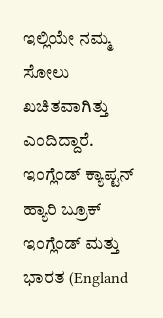ಇಲ್ಲಿಯೇ ನಮ್ಮ ಸೋಲು ಖಚಿತವಾಗಿತ್ತು ಎಂದಿದ್ದಾರೆ. ಇಂಗ್ಲೆಂಡ್ ಕ್ಯಾಪ್ಟನ್ ಹ್ಯಾರಿ ಬ್ರೂಕ್ ಇಂಗ್ಲೆಂಡ್ ಮತ್ತು ಭಾರತ (England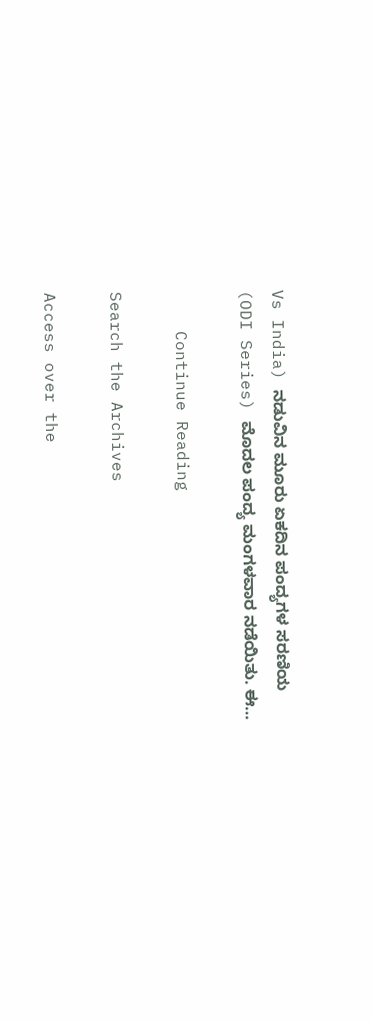Vs India) ನಡುವಿನ ಮೂರು ಏಕದಿನ ಪಂದ್ಯಗಳ ಸರಣಿಯ (ODI Series) ಮೊದಲ ಪಂದ್ಯ ಮಂಗಳವಾರ ನಡೆಯಿತು. ಈ…

    Continue Reading

Search the Archives

Access over the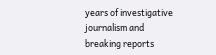years of investigative journalism and breaking reports